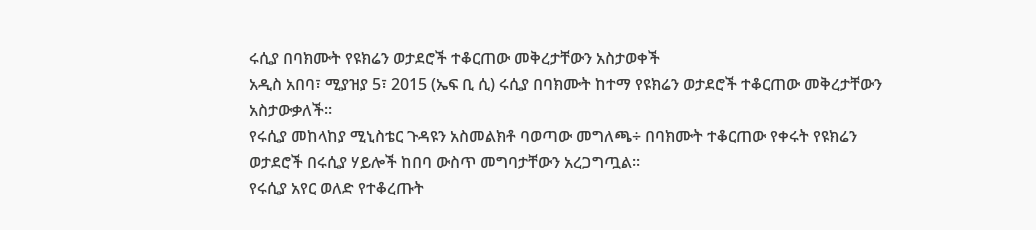ሩሲያ በባክሙት የዩክሬን ወታደሮች ተቆርጠው መቅረታቸውን አስታወቀች
አዲስ አበባ፣ ሚያዝያ 5፣ 2015 (ኤፍ ቢ ሲ) ሩሲያ በባክሙት ከተማ የዩክሬን ወታደሮች ተቆርጠው መቅረታቸውን አስታውቃለች፡፡
የሩሲያ መከላከያ ሚኒስቴር ጉዳዩን አስመልክቶ ባወጣው መግለጫ÷ በባክሙት ተቆርጠው የቀሩት የዩክሬን ወታደሮች በሩሲያ ሃይሎች ከበባ ውስጥ መግባታቸውን አረጋግጧል፡፡
የሩሲያ አየር ወለድ የተቆረጡት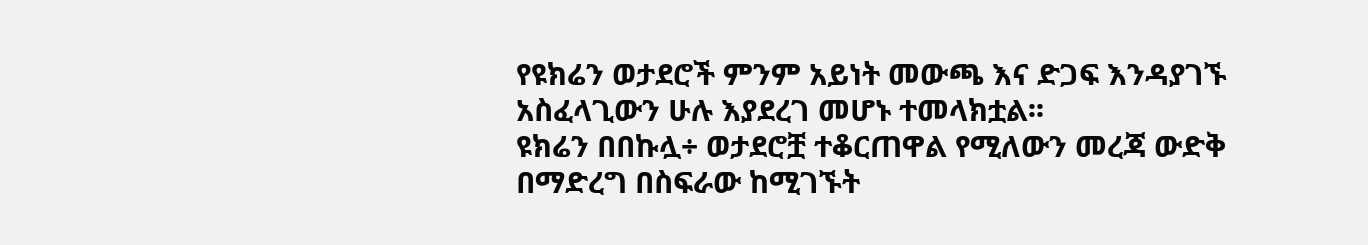የዩክሬን ወታደሮች ምንም አይነት መውጫ እና ድጋፍ እንዳያገኙ አስፈላጊውን ሁሉ እያደረገ መሆኑ ተመላክቷል፡፡
ዩክሬን በበኩሏ÷ ወታደሮቿ ተቆርጠዋል የሚለውን መረጃ ውድቅ በማድረግ በስፍራው ከሚገኙት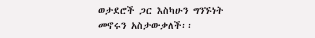ወታደሮች ጋር እስካሁን ግንኙነት መኖሩን አስታውቃለች፡፡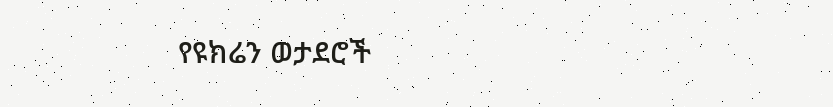የዩክሬን ወታደሮች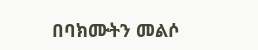በባክሙትን መልሶ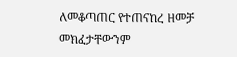ለመቆጣጠር የተጠናከረ ዘመቻ መክፈታቸውንም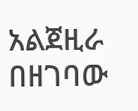አልጀዚራ በዘገባው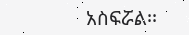አስፍሯል፡፡